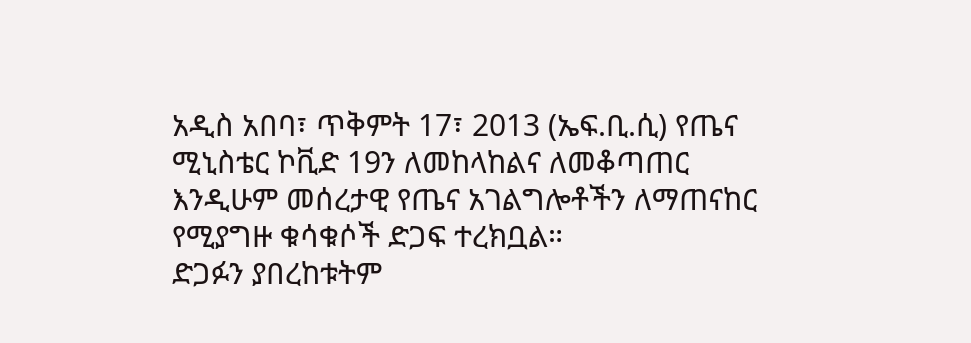አዲስ አበባ፣ ጥቅምት 17፣ 2013 (ኤፍ.ቢ.ሲ) የጤና ሚኒስቴር ኮቪድ 19ን ለመከላከልና ለመቆጣጠር እንዲሁም መሰረታዊ የጤና አገልግሎቶችን ለማጠናከር የሚያግዙ ቁሳቁሶች ድጋፍ ተረክቧል።
ድጋፉን ያበረከቱትም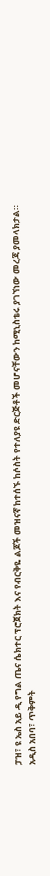ፓዝ፣ ዩ ኤስ አይ ዲ የግል ጤና ሴክተር ፕሮጀክት እና የብርቅዬ ልጆች መዝናኛ ከተሰኙ ከሶስት የተለያዩ ድርጅቶች መሆናቸውን ከሚኒስቴሩ ያገኘነው መረጃ ያመላክታል።
አዲስ አበባ፣ ጥቅምት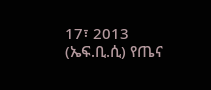17፣ 2013 (ኤፍ.ቢ.ሲ) የጤና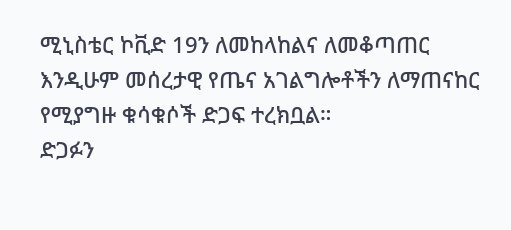ሚኒስቴር ኮቪድ 19ን ለመከላከልና ለመቆጣጠር እንዲሁም መሰረታዊ የጤና አገልግሎቶችን ለማጠናከር የሚያግዙ ቁሳቁሶች ድጋፍ ተረክቧል።
ድጋፉን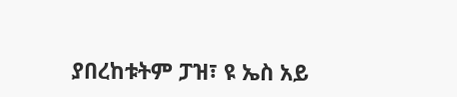ያበረከቱትም ፓዝ፣ ዩ ኤስ አይ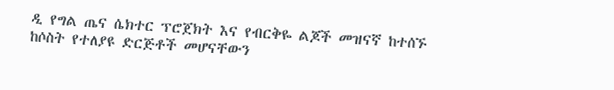ዲ የግል ጤና ሴክተር ፕሮጀክት እና የብርቅዬ ልጆች መዝናኛ ከተሰኙ ከሶስት የተለያዩ ድርጅቶች መሆናቸውን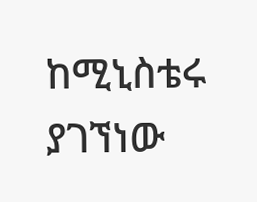ከሚኒስቴሩ ያገኘነው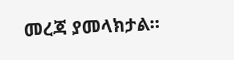መረጃ ያመላክታል።